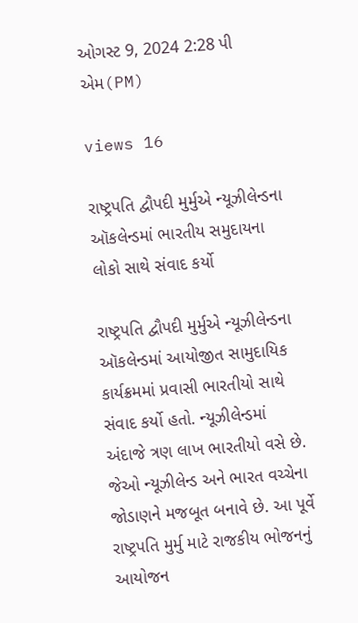ઓગસ્ટ 9, 2024 2:28 પી એમ(PM)

views 16

રાષ્ટ્રપતિ દ્વૌપદી મુર્મુએ ન્યૂઝીલેન્ડના ઑકલેન્ડમાં ભારતીય સમુદાયના લોકો સાથે સંવાદ કર્યો

રાષ્ટ્રપતિ દ્વૌપદી મુર્મુએ ન્યૂઝીલેન્ડના ઑકલેન્ડમાં આયોજીત સામુદાયિક કાર્યક્રમમાં પ્રવાસી ભારતીયો સાથે સંવાદ કર્યો હતો. ન્યૂઝીલેન્ડમાં અંદાજે ત્રણ લાખ ભારતીયો વસે છે. જેઓ ન્યૂઝીલેન્ડ અને ભારત વચ્ચેના જોડાણને મજબૂત બનાવે છે. આ પૂર્વે રાષ્ટ્રપતિ મુર્મુ માટે રાજકીય ભોજનનું આયોજન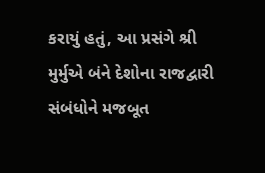કરાયું હતું, આ પ્રસંગે શ્રી મુર્મુએ બંને દેશોના રાજદ્વારી સંબંધોને મજબૂત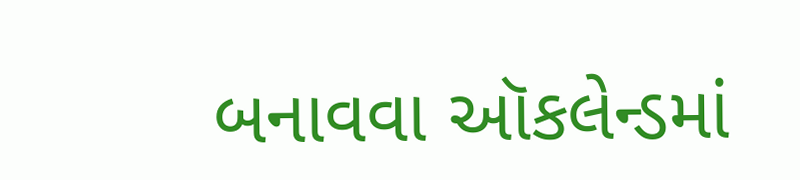બનાવવા ઑકલેન્ડમાં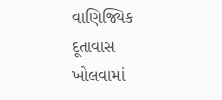વાણિજ્યિક દૂતાવાસ ખોલવામાં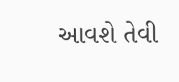આવશે તેવી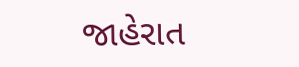જાહેરાત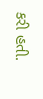કરી હતી.